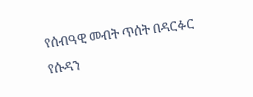የሰብዓዊ መብት ጥሰት በዳርፉር
የሱዳን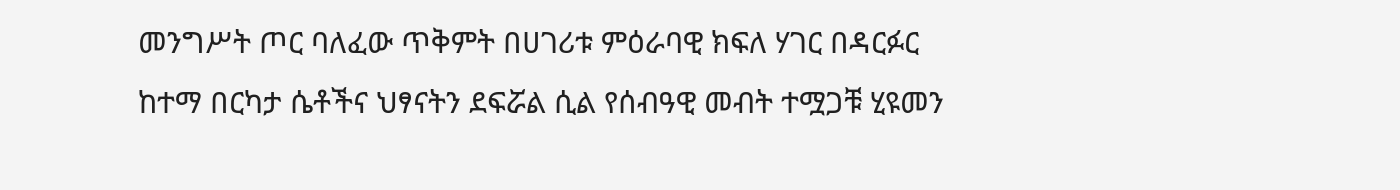መንግሥት ጦር ባለፈው ጥቅምት በሀገሪቱ ምዕራባዊ ክፍለ ሃገር በዳርፉር ከተማ በርካታ ሴቶችና ህፃናትን ደፍሯል ሲል የሰብዓዊ መብት ተሟጋቹ ሂዩመን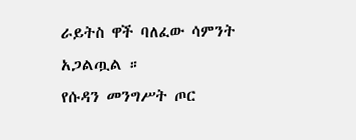ራይትስ ዋች ባለፈው ሳምንት አጋልጧል ።
የሱዳን መንግሥት ጦር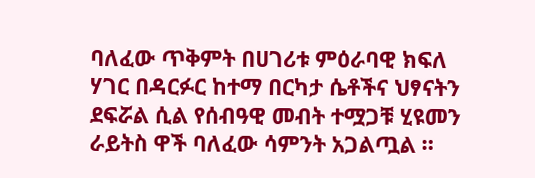ባለፈው ጥቅምት በሀገሪቱ ምዕራባዊ ክፍለ ሃገር በዳርፉር ከተማ በርካታ ሴቶችና ህፃናትን ደፍሯል ሲል የሰብዓዊ መብት ተሟጋቹ ሂዩመን ራይትስ ዋች ባለፈው ሳምንት አጋልጧል ።